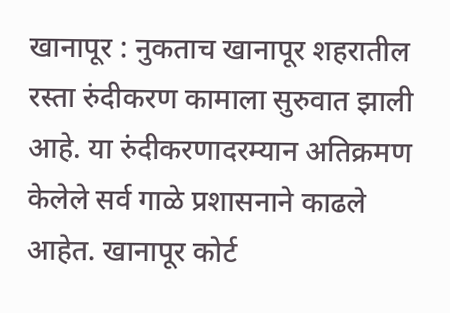खानापूर : नुकताच खानापूर शहरातील रस्ता रुंदीकरण कामाला सुरुवात झाली आहे. या रुंदीकरणादरम्यान अतिक्रमण केलेले सर्व गाळे प्रशासनाने काढले आहेत. खानापूर कोर्ट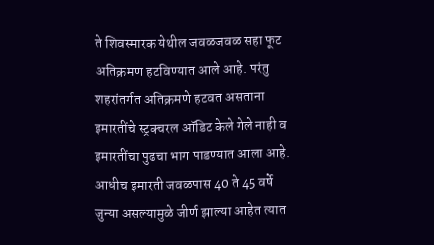ते शिवस्मारक येथील जवळजवळ सहा फूट अतिक्रमण हटविण्यात आले आहे. परंतु शहरांतर्गत अतिक्रमणे हटवत असताना इमारतींचे स्ट्रक्चरल ऑडिट केले गेले नाही व इमारतींचा पुढचा भाग पाडण्यात आला आहे. आधीच इमारती जवळपास 40 ते 45 वर्षे जुन्या असल्यामुळे जीर्ण झाल्या आहेत त्यात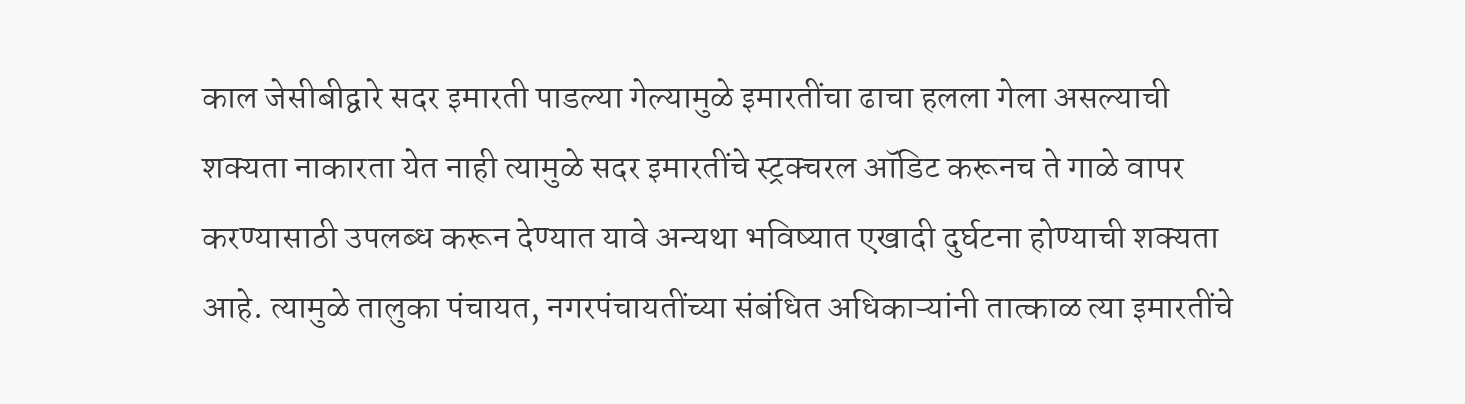काल जेसीबीद्वारे सदर इमारती पाडल्या गेल्यामुळे इमारतींचा ढाचा हलला गेला असल्याची शक्यता नाकारता येत नाही त्यामुळे सदर इमारतींचे स्ट्रक्चरल ऑडिट करूनच ते गाळे वापर करण्यासाठी उपलब्ध करून देण्यात यावे अन्यथा भविष्यात एखादी दुर्घटना होण्याची शक्यता आहे. त्यामुळे तालुका पंचायत, नगरपंचायतींच्या संबंधित अधिकाऱ्यांनी तात्काळ त्या इमारतींचे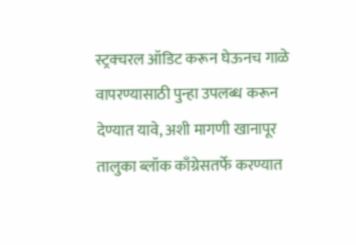स्ट्रक्चरल ऑडिट करून घेऊनच गाळे वापरण्यासाठी पुन्हा उपलब्ध करून देण्यात यावे, अशी मागणी खानापूर तालुका ब्लॉक काँग्रेसतर्फे करण्यात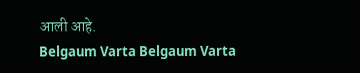आली आहे.
Belgaum Varta Belgaum Varta